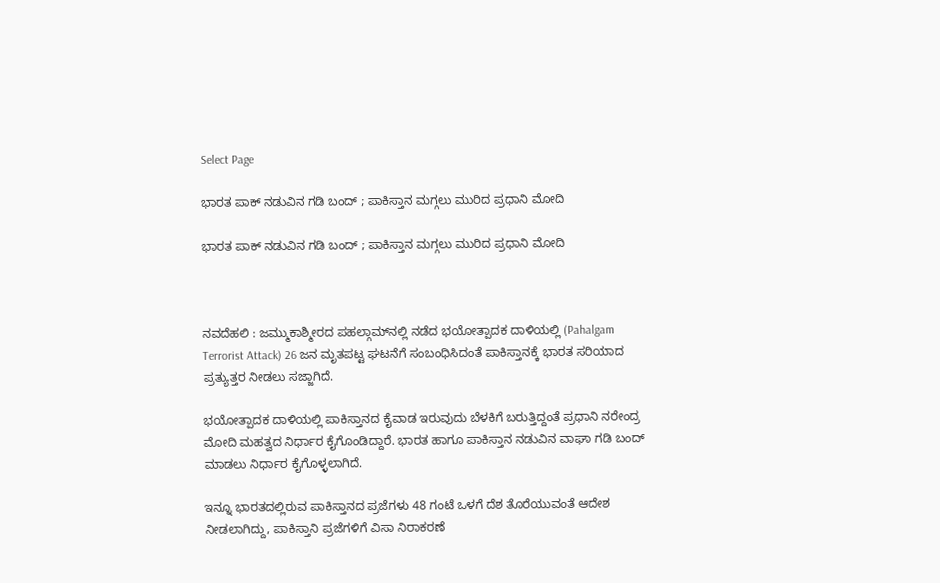Select Page

ಭಾರತ ಪಾಕ್ ನಡುವಿನ ಗಡಿ ಬಂದ್ ; ಪಾಕಿಸ್ತಾನ ಮಗ್ಗಲು ಮುರಿದ ಪ್ರಧಾನಿ ಮೋದಿ

ಭಾರತ ಪಾಕ್ ನಡುವಿನ ಗಡಿ ಬಂದ್ ; ಪಾಕಿಸ್ತಾನ ಮಗ್ಗಲು ಮುರಿದ ಪ್ರಧಾನಿ ಮೋದಿ



ನವದೆಹಲಿ : ಜಮ್ಮುಕಾಶ್ಮೀರದ ಪಹಲ್ಗಾಮ್‌ನಲ್ಲಿ ನಡೆದ ಭಯೋತ್ಪಾದಕ ದಾಳಿಯಲ್ಲಿ (Pahalgam Terrorist Attack) 26 ಜನ ಮೃತಪಟ್ಟ ಘಟನೆಗೆ ಸಂಬಂಧಿಸಿದಂತೆ ಪಾಕಿಸ್ತಾನಕ್ಕೆ ಭಾರತ ಸರಿಯಾದ ಪ್ರತ್ಯುತ್ತರ ನೀಡಲು ಸಜ್ಜಾಗಿದೆ.

ಭಯೋತ್ಪಾದಕ ದಾಳಿಯಲ್ಲಿ ಪಾಕಿಸ್ತಾನದ ಕೈವಾಡ ಇರುವುದು ಬೆಳಕಿಗೆ ಬರುತ್ತಿದ್ದಂತೆ ಪ್ರಧಾನಿ ನರೇಂದ್ರ ಮೋದಿ ಮಹತ್ವದ ನಿರ್ಧಾರ ಕೈಗೊಂಡಿದ್ದಾರೆ. ಭಾರತ ಹಾಗೂ ಪಾಕಿಸ್ತಾನ ನಡುವಿ‌ನ ವಾಘಾ ಗಡಿ ಬಂದ್ ಮಾಡಲು ನಿರ್ಧಾರ ಕೈಗೊಳ್ಳಲಾಗಿದೆ.

ಇನ್ನೂ ಭಾರತದಲ್ಲಿರುವ ಪಾಕಿಸ್ತಾನದ ಪ್ರಜೆಗಳು 48 ಗಂಟೆ ಒಳಗೆ ದೆಶ ತೊರೆಯುವಂತೆ ಆದೇಶ ನೀಡಲಾಗಿದ್ದು, ಪಾಕಿಸ್ತಾನಿ ಪ್ರಜೆಗಳಿಗೆ ವಿಸಾ ನಿರಾಕರಣೆ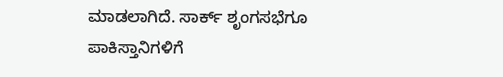ಮಾಡಲಾಗಿದೆ. ಸಾರ್ಕ್ ಶೃಂಗಸಭೆಗೂ ಪಾಕಿಸ್ತಾನಿಗಳಿಗೆ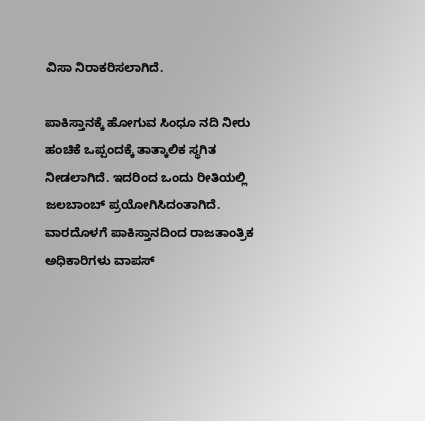ವಿಸಾ ನಿರಾಕರಿಸಲಾಗಿದೆ.

ಪಾಕಿಸ್ತಾನಕ್ಕೆ ಹೋಗುವ ಸಿಂಧೂ ನದಿ‌ ನೀರು ಹಂಚಿಕೆ ಒಪ್ಪಂದಕ್ಕೆ ತಾತ್ಕಾಲಿಕ ಸ್ಥಗಿತ ನೀಡಲಾಗಿದೆ. ಇದರಿಂದ ಒಂದು ರೀತಿಯಲ್ಲಿ ಜಲಬಾಂಬ್ ಪ್ರಯೋಗಿಸಿದಂತಾಗಿದೆ. ವಾರದೊಳಗೆ ಪಾಕಿಸ್ತಾನದಿಂದ ರಾಜತಾಂತ್ರಿಕ ಅಧಿಕಾರಿಗಳು ವಾಪಸ್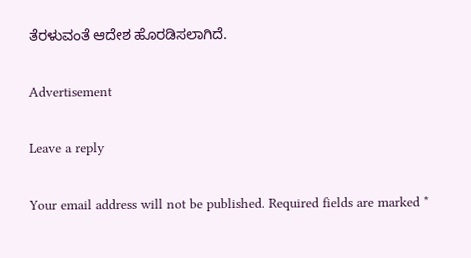ತೆರಳುವಂತೆ ಆದೇಶ ಹೊರಡಿಸಲಾಗಿದೆ.

Advertisement

Leave a reply

Your email address will not be published. Required fields are marked *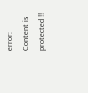error: Content is protected !!